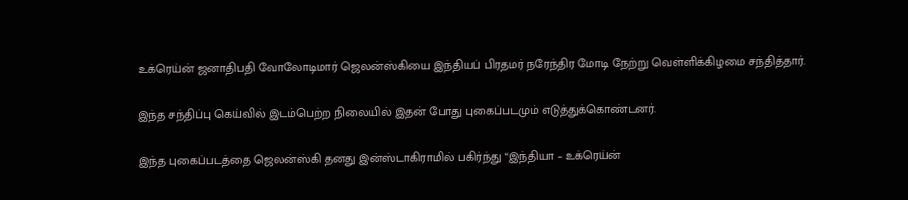உக்ரெய்ன் ஜனாதிபதி வோலோடிமார் ஜெலன்ஸ்கியை இந்தியப் பிரதமர் நரேந்திர மோடி நேற்று வெள்ளிக்கிழமை சந்தித்தார்.

இந்த சந்திப்பு கெய்வில் இடம்பெற்ற நிலையில் இதன் போது புகைப்படமும் எடுத்துக்கொண்டனர்.

இந்த புகைப்படத்தை ஜெலன்ஸ்கி தனது இன்ஸ்டாகிராமில் பகிர்ந்து “இந்தியா – உக்ரெய்ன்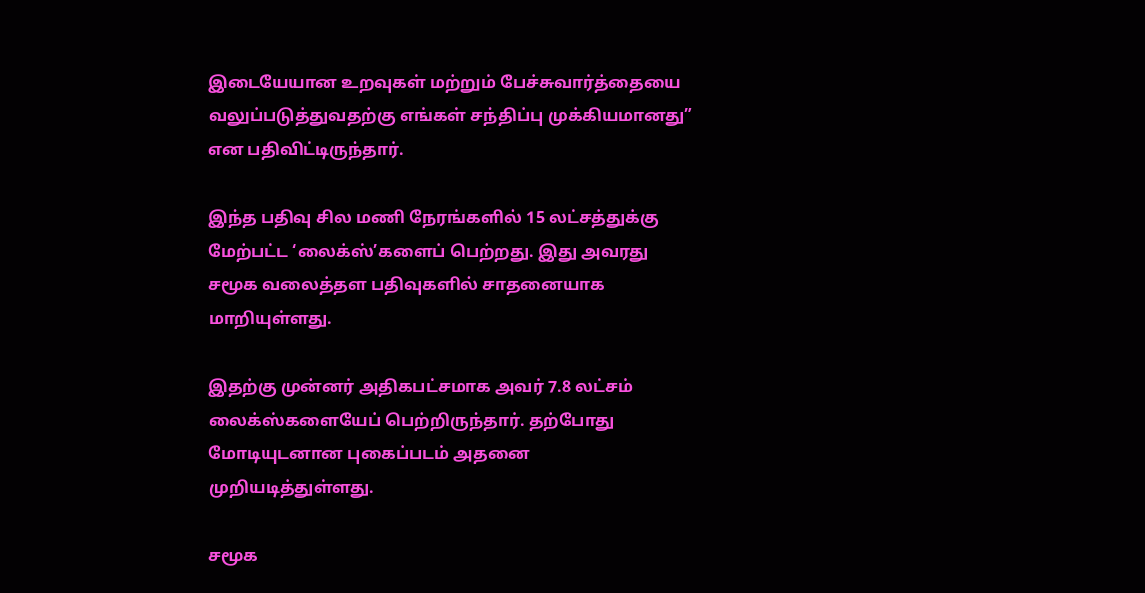இடையேயான உறவுகள் மற்றும் பேச்சுவார்த்தையை வலுப்படுத்துவதற்கு எங்கள் சந்திப்பு முக்கியமானது” என பதிவிட்டிருந்தார்.

இந்த பதிவு சில மணி நேரங்களில் 15 லட்சத்துக்கு மேற்பட்ட ‘லைக்ஸ்’களைப் பெற்றது. இது அவரது சமூக வலைத்தள பதிவுகளில் சாதனையாக மாறியுள்ளது.

இதற்கு முன்னர் அதிகபட்சமாக அவர் 7.8 லட்சம் லைக்ஸ்களையேப் பெற்றிருந்தார். தற்போது மோடியுடனான புகைப்படம் அதனை முறியடித்துள்ளது.

சமூக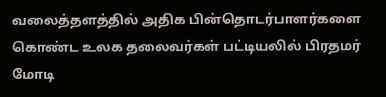வலைத்தளத்தில் அதிக பின்தொடர்பாளர்களை கொண்ட உலக தலைவர்கள் பட்டியலில் பிரதமர் மோடி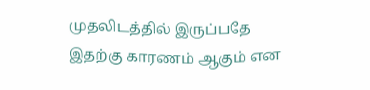முதலிடத்தில் இருப்பதே இதற்கு காரணம் ஆகும் என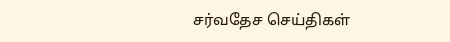சர்வதேச செய்திகள்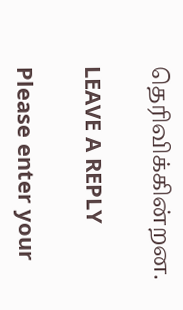தெரிவிக்கின்றன.

LEAVE A REPLY

Please enter your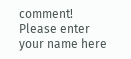comment!
Please enter your name here